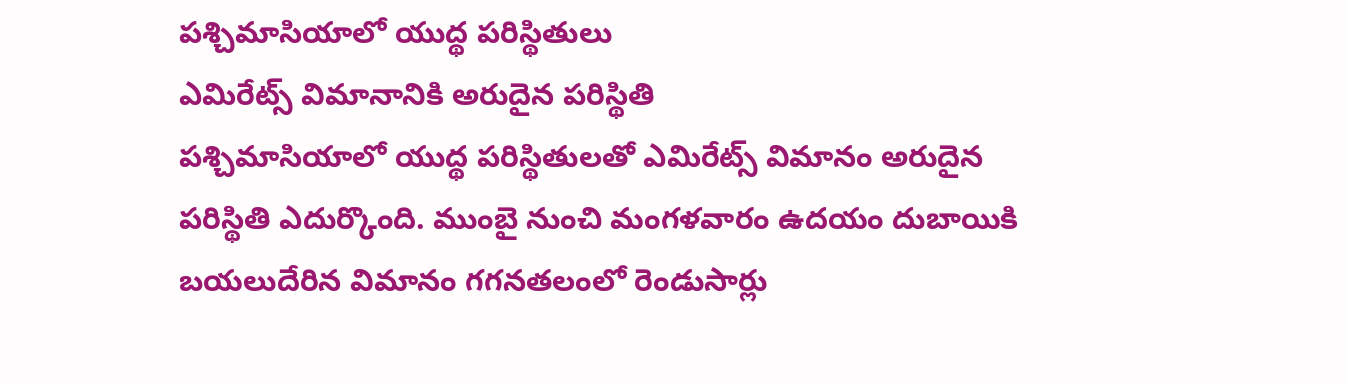పశ్చిమాసియాలో యుద్థ పరిస్థితులు
ఎమిరేట్స్ విమానానికి అరుదైన పరిస్థితి
పశ్చిమాసియాలో యుద్థ పరిస్థితులతో ఎమిరేట్స్ విమానం అరుదైన పరిస్థితి ఎదుర్కొంది. ముంబై నుంచి మంగళవారం ఉదయం దుబాయికి బయలుదేరిన విమానం గగనతలంలో రెండుసార్లు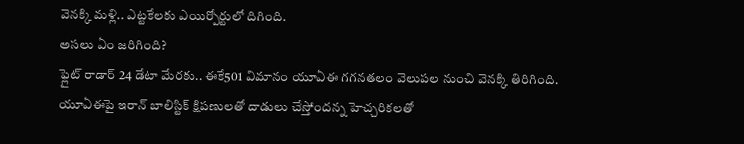వెనక్కి మళ్లి.. ఎట్టకేలకు ఎయిర్పోర్టులో దిగింది.
అసలు ఏం జరిగింది?
ఫ్లైట్ రాడార్ 24 డేటా మేరకు.. ఈకే501 విమానం యూఏఈ గగనతలం వెలుపల నుంచి వెనక్కి తిరిగింది. యూఏఈపై ఇరాన్ బాలిస్టిక్ క్షిపణులతో దాడులు చేస్తోందన్న హెచ్చరికలతో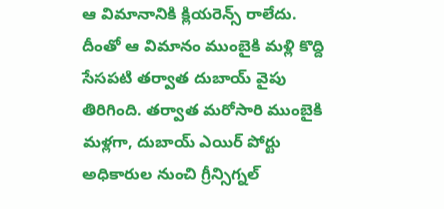ఆ విమానానికి క్లియరెన్స్ రాలేదు. దీంతో ఆ విమానం ముంబైకి మళ్లి కొద్ది సేసపటి తర్వాత దుబాయ్ వైపు తిరిగింది. తర్వాత మరోసారి ముంబైకి మళ్లగా, దుబాయ్ ఎయిర్ పోర్టు అధికారుల నుంచి గ్రీన్సిగ్నల్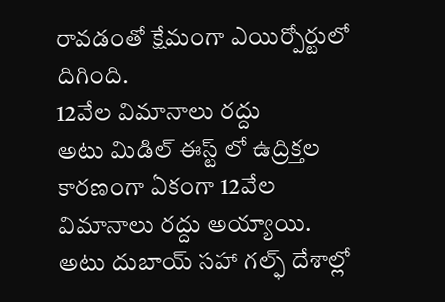రావడంతో క్షేమంగా ఎయిర్పోర్టులో దిగింది.
12వేల విమానాలు రద్దు
అటు మిడిల్ ఈస్ట్ లో ఉద్రిక్తల కారణంగా ఏకంగా 12వేల విమానాలు రద్దు అయ్యాయి. అటు దుబాయ్ సహా గల్ఫ్ దేశాల్లో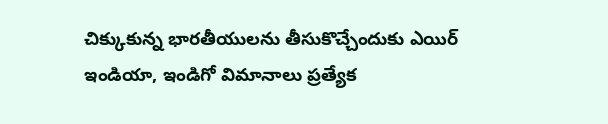చిక్కుకున్న భారతీయులను తీసుకొచ్చేందుకు ఎయిర్ ఇండియా, ఇండిగో విమానాలు ప్రత్యేక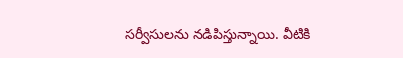సర్వీసులను నడిపిస్తున్నాయి. వీటికి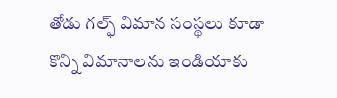తోడు గల్ఫ్ విమాన సంస్థలు కూడా కొన్ని విమానాలను ఇండియాకు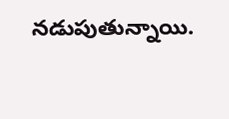నడుపుతున్నాయి.